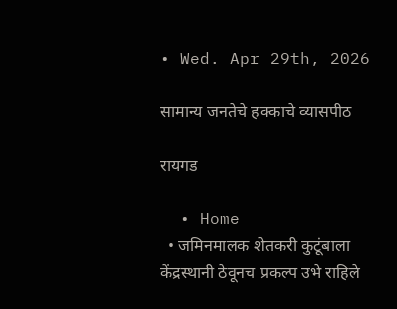• Wed. Apr 29th, 2026

सामान्य जनतेचे हक्काचे व्यासपीठ

रायगड

  • Home
  • जमिनमालक शेतकरी कुटूंबाला केंद्रस्थानी ठेवूनच प्रकल्प उभे राहिले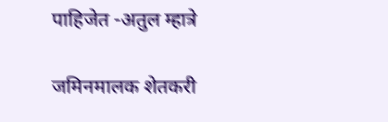पाहिजेत -अतुल म्हात्रे

जमिनमालक शेतकरी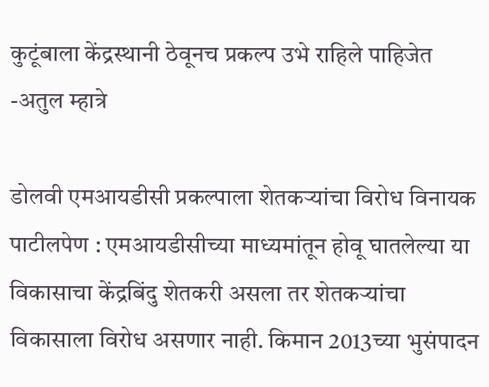कुटूंबाला केंद्रस्थानी ठेवूनच प्रकल्प उभे राहिले पाहिजेत -अतुल म्हात्रे

डोलवी एमआयडीसी प्रकल्पाला शेतकऱ्यांचा विरोध विनायक पाटीलपेण : एमआयडीसीच्या माध्यमांतून होवू घातलेल्या या विकासाचा केंद्रबिंदु शेतकरी असला तर शेतकऱ्यांचा विकासाला विरोध असणार नाही. किमान 2013च्या भुसंपादन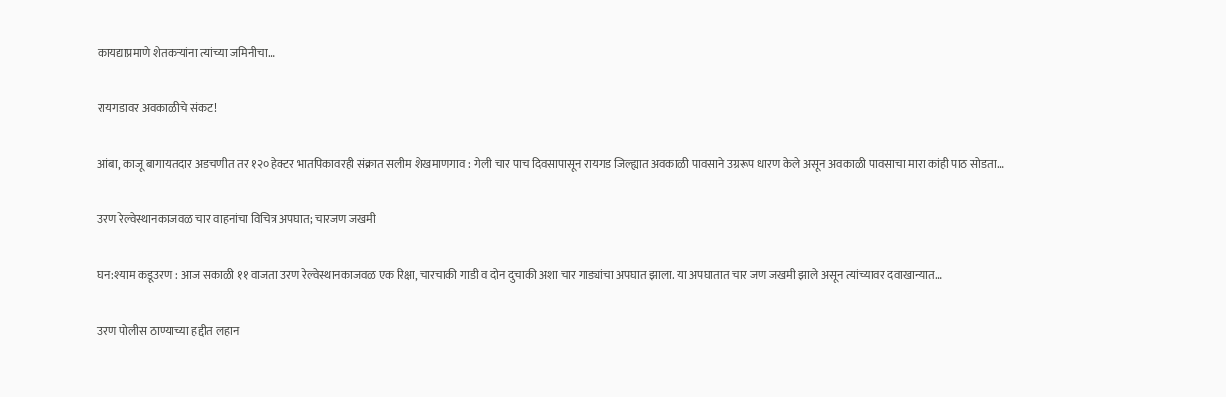कायद्याप्रमाणे शेतकऱ्यांना त्यांच्या जमिनीचा…

रायगडावर अवकाळीचे संकट!

आंबा, काजू बागायतदार अडचणीत तर १२० हेक्टर भातपिकावरही संक्रात सलीम शेखमाणगाव : गेली चार पाच दिवसापासून रायगड जिल्ह्यात अवकाळी पावसाने उग्ररूप धारण केले असून अवकाळी पावसाचा मारा कांही पाठ सोडता…

उरण रेल्वेस्थानकाजवळ चार वाहनांचा विचित्र अपघात; चारजण जखमी

घन:श्याम कडूउरण : आज सकाळी ११ वाजता उरण रेल्वेस्थानकाजवळ एक रिक्षा, चारचाकी गाडी व दोन दुचाकी अशा चार गाड्यांचा अपघात झाला. या अपघातात चार जण जखमी झाले असून त्यांच्यावर दवाखान्यात…

उरण पोलीस ठाण्याच्या हद्दीत लहान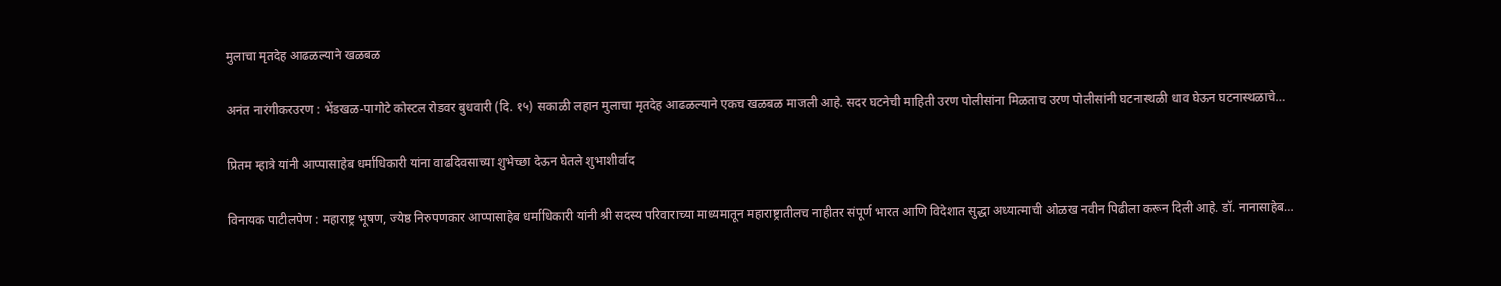मुलाचा मृतदेह आढळल्याने खळबळ

अनंत नारंगीकरउरण : भेंडखळ-पागोटे कोस्टल रोडवर बुधवारी (दि. १५) सकाळी लहान मुलाचा मृतदेह आढळल्याने एकच खळबळ माजली आहे. सदर घटनेची माहिती उरण पोलीसांना मिळताच उरण पोलीसांनी घटनास्थळी धाव घेऊन घटनास्थळाचे…

प्रितम म्हात्रे यांनी आप्पासाहेब धर्माधिकारी यांना वाढदिवसाच्या शुभेच्छा देऊन घेतले शुभाशीर्वाद

विनायक पाटीलपेण : महाराष्ट्र भूषण, ज्येष्ठ निरुपणकार आप्पासाहेब धर्माधिकारी यांनी श्री सदस्य परिवाराच्या माध्यमातून महाराष्ट्रातीलच नाहीतर संपूर्ण भारत आणि विदेशात सुद्धा अध्यात्माची ओळख नवीन पिढीला करून दिली आहे. डॉ. नानासाहेब…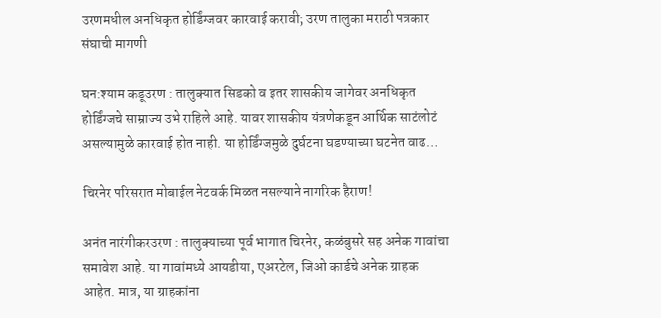उरणमधील अनधिकृत होर्डिंग्जवर कारवाई करावी; उरण तालुका मराठी पत्रकार संघाची मागणी

घन:श्याम कडूउरण : तालुक्यात सिडको व इतर शासकीय जागेवर अनधिकृत होर्डिंग्जचे साम्राज्य उभे राहिले आहे. यावर शासकीय यंत्रणेकडून आर्थिक साटंलोटं असल्यामुळे कारवाई होत नाही. या होर्डिंग्जमुळे दुर्घटना घडण्याच्या घटनेत वाढ…

चिरनेर परिसरात मोबाईल नेटवर्क मिळत नसल्याने नागरिक हैराण!

अनंत नारंगीकरउरण : तालुक्याच्या पूर्व भागात चिरनेर, कळंबुसरे सह अनेक गावांचा समावेश आहे. या गावांमध्ये आयडीया, एअरटेल, जिओ कार्डचे अनेक ग्राहक आहेत. मात्र, या ग्राहकांना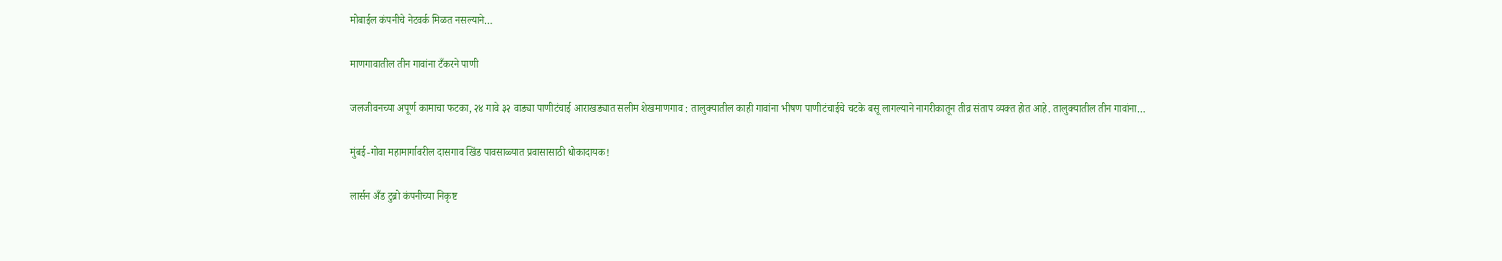मोबाईल कंपनीचे नेटवर्क मिळत नसल्याने…

माणगावातील तीन गावांना टँकरने पाणी

जलजीवनच्या अपूर्ण कामाचा फटका, २४ गावे ३२ वाड्या पाणीटंचाई आराखड्यात सलीम शेखमाणगाव : तालुक्यातील काही गावांना भीषण पाणीटंचाईचे चटके बसू लागल्याने नागरीकातून तीव्र संताप व्यक्त होत आहे. तालुक्यातील तीन गावांना…

मुंबई-गोवा महामार्गावरील दासगाव खिंड पावसाळ्यात प्रवासासाठी धोकादायक!

लार्सन अँड टुब्रो कंपनीच्या निकृष्ट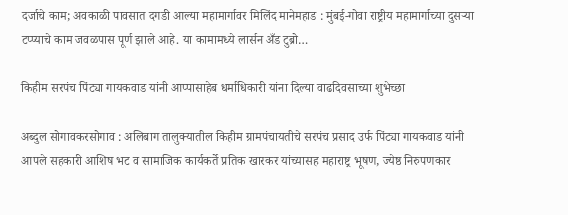दर्जाचे काम; अवकाळी पावसात दगडी आल्या महामार्गावर मिलिंद मानेमहाड : मुंबई-गोवा राष्ट्रीय महामार्गाच्या दुसऱ्या टप्प्याचे काम जवळपास पूर्ण झाले आहे. या कामामध्ये लार्सन अँड टुब्रो…

किहीम सरपंच पिंट्या गायकवाड यांनी आप्पासाहेब धर्माधिकारी यांना दिल्या वाढदिवसाच्या शुभेच्छा

अब्दुल सोगावकरसोगाव : अलिबाग तालुक्यातील किहीम ग्रामपंचायतीचे सरपंच प्रसाद उर्फ पिंट्या गायकवाड यांनी आपले सहकारी आशिष भट व सामाजिक कार्यकर्ते प्रतिक खारकर यांच्यासह महाराष्ट्र भूषण, ज्येष्ठ निरुपणकार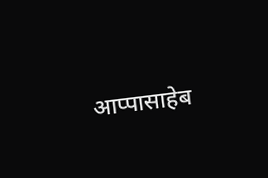आप्पासाहेब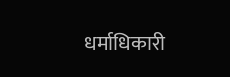धर्माधिकारी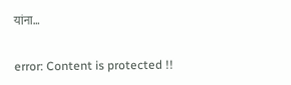यांना…

error: Content is protected !!